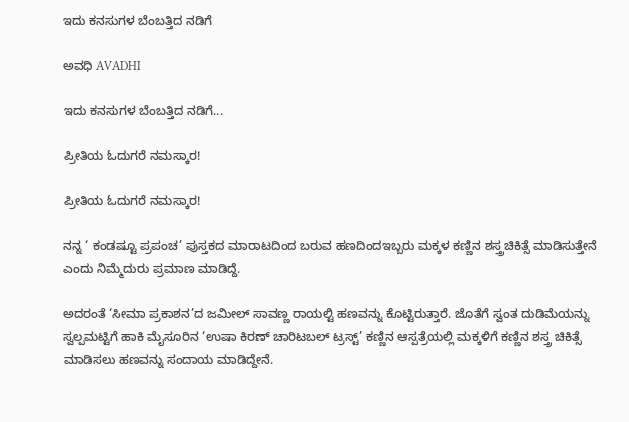ಇದು ಕನಸುಗಳ ಬೆಂಬತ್ತಿದ ನಡಿಗೆ‍

ಅವಧಿ AVADHI

ಇದು ಕನಸುಗಳ ಬೆಂಬತ್ತಿದ ನಡಿಗೆ...

ಪ್ರೀತಿಯ ಓದುಗರೆ ನಮಸ್ಕಾರ!

ಪ್ರೀತಿಯ ಓದುಗರೆ ನಮಸ್ಕಾರ!

ನನ್ನ ‘ ಕಂಡಷ್ಟೂ ಪ್ರಪಂಚ’ ಪುಸ್ತಕದ ಮಾರಾಟದಿಂದ ಬರುವ ಹಣದಿಂದಇಬ್ಬರು ಮಕ್ಕಳ ಕಣ್ಣಿನ ಶಸ್ತ್ರಚಿಕಿತ್ಸೆ ಮಾಡಿಸುತ್ತೇನೆ ಎಂದು ನಿಮ್ಮೆದುರು ಪ್ರಮಾಣ ಮಾಡಿದ್ದೆ.

ಅದರಂತೆ ‘ಸೀಮಾ ಪ್ರಕಾಶನ’ದ ಜಮೀಲ್ ಸಾವಣ್ಣ ರಾಯಲ್ಟಿ ಹಣವನ್ನು ಕೊಟ್ಟಿರುತ್ತಾರೆ. ಜೊತೆಗೆ ಸ್ವಂತ ದುಡಿಮೆಯನ್ನು ಸ್ವಲ್ಪಮಟ್ಟಿಗೆ ಹಾಕಿ ಮೈಸೂರಿನ ‘ಉಷಾ ಕಿರಣ್ ಚಾರಿಟಬಲ್ ಟ್ರಸ್ಟ್’ ಕಣ್ಣಿನ ಆಸ್ಪತ್ರೆಯಲ್ಲಿ ಮಕ್ಕಳಿಗೆ ಕಣ್ಣಿನ ಶಸ್ತ್ರ ಚಿಕಿತ್ಸೆ ಮಾಡಿಸಲು ಹಣವನ್ನು ಸಂದಾಯ ಮಾಡಿದ್ದೇನೆ.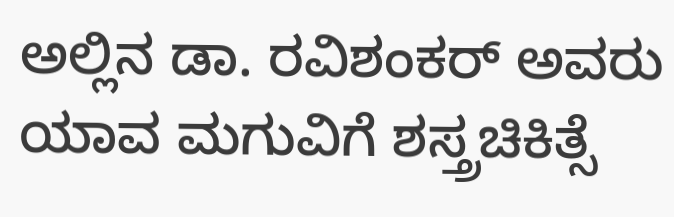ಅಲ್ಲಿನ ಡಾ. ರವಿಶಂಕರ್ ಅವರು ಯಾವ ಮಗುವಿಗೆ ಶಸ್ತ್ರಚಿಕಿತ್ಸೆ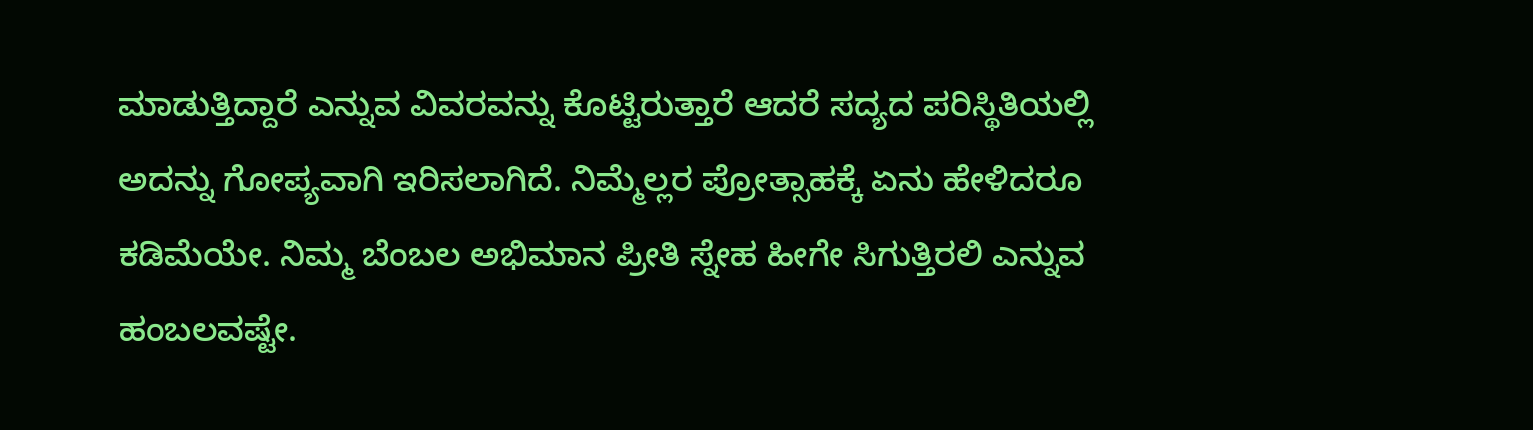ಮಾಡುತ್ತಿದ್ದಾರೆ ಎನ್ನುವ ವಿವರವನ್ನು ಕೊಟ್ಟಿರುತ್ತಾರೆ ಆದರೆ ಸದ್ಯದ ಪರಿಸ್ಥಿತಿಯಲ್ಲಿ ಅದನ್ನು ಗೋಪ್ಯವಾಗಿ ಇರಿಸಲಾಗಿದೆ. ನಿಮ್ಮೆಲ್ಲರ ಪ್ರೋತ್ಸಾಹಕ್ಕೆ ಏನು ಹೇಳಿದರೂ ಕಡಿಮೆಯೇ. ನಿಮ್ಮ ಬೆಂಬಲ ಅಭಿಮಾನ ಪ್ರೀತಿ ಸ್ನೇಹ ಹೀಗೇ ಸಿಗುತ್ತಿರಲಿ ಎನ್ನುವ ಹಂಬಲವಷ್ಟೇ.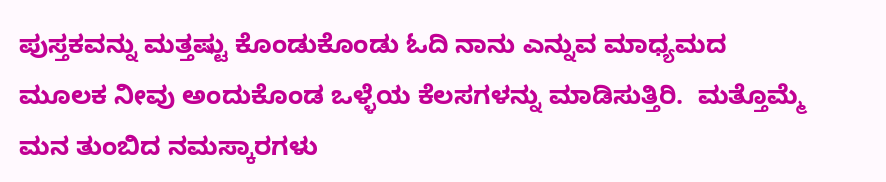ಪುಸ್ತಕವನ್ನು ಮತ್ತಷ್ಟು ಕೊಂಡುಕೊಂಡು ಓದಿ ನಾನು ಎನ್ನುವ ಮಾಧ್ಯಮದ ಮೂಲಕ ನೀವು ಅಂದುಕೊಂಡ ಒಳ್ಳೆಯ ಕೆಲಸಗಳನ್ನು ಮಾಡಿಸುತ್ತಿರಿ.  ಮತ್ತೊಮ್ಮೆ ಮನ ತುಂಬಿದ ನಮಸ್ಕಾರಗಳು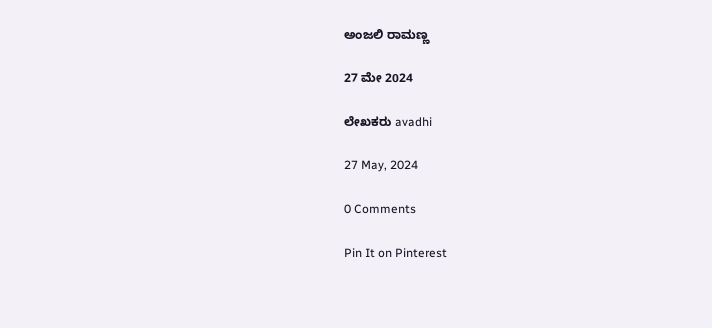ಅಂಜಲಿ ರಾಮಣ್ಣ

27 ಮೇ 2024

ಲೇಖಕರು avadhi

27 May, 2024

0 Comments

Pin It on Pinterest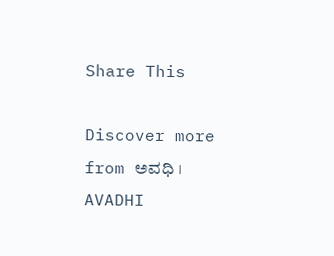Share This

Discover more from ಅವಧಿ । AVADHI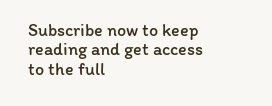Subscribe now to keep reading and get access to the full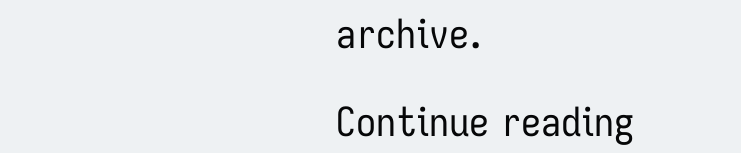archive.

Continue reading